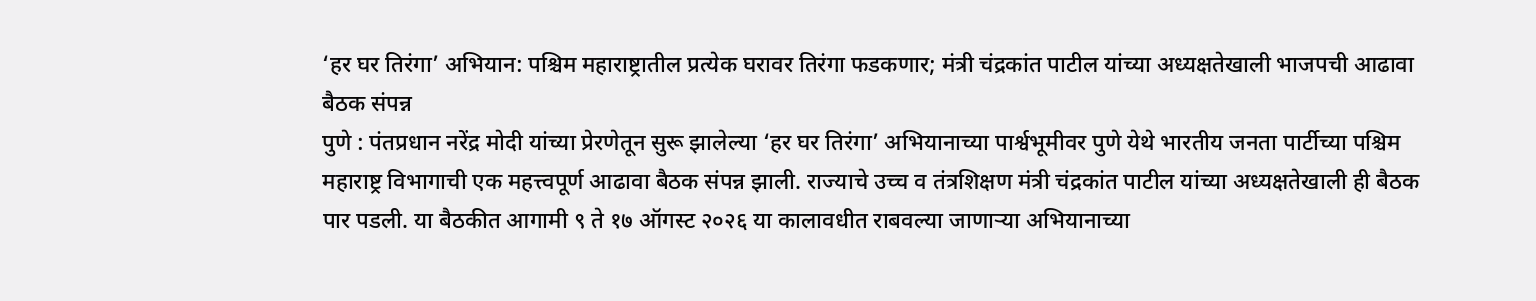‘हर घर तिरंगा’ अभियान: पश्चिम महाराष्ट्रातील प्रत्येक घरावर तिरंगा फडकणार; मंत्री चंद्रकांत पाटील यांच्या अध्यक्षतेखाली भाजपची आढावा बैठक संपन्न
पुणे : पंतप्रधान नरेंद्र मोदी यांच्या प्रेरणेतून सुरू झालेल्या ‘हर घर तिरंगा’ अभियानाच्या पार्श्वभूमीवर पुणे येथे भारतीय जनता पार्टीच्या पश्चिम महाराष्ट्र विभागाची एक महत्त्वपूर्ण आढावा बैठक संपन्न झाली. राज्याचे उच्च व तंत्रशिक्षण मंत्री चंद्रकांत पाटील यांच्या अध्यक्षतेखाली ही बैठक पार पडली. या बैठकीत आगामी ९ ते १७ ऑगस्ट २०२६ या कालावधीत राबवल्या जाणाऱ्या अभियानाच्या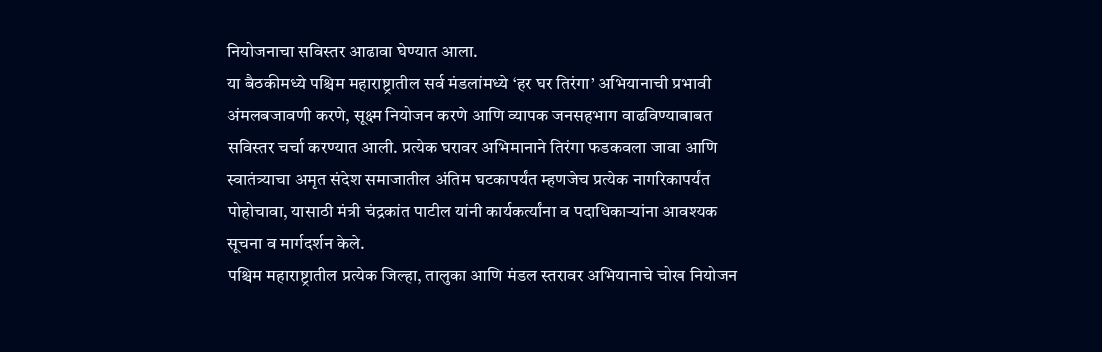नियोजनाचा सविस्तर आढावा घेण्यात आला.
या बैठकीमध्ये पश्चिम महाराष्ट्रातील सर्व मंडलांमध्ये ‘हर घर तिरंगा’ अभियानाची प्रभावी अंमलबजावणी करणे, सूक्ष्म नियोजन करणे आणि व्यापक जनसहभाग वाढविण्याबाबत सविस्तर चर्चा करण्यात आली. प्रत्येक घरावर अभिमानाने तिरंगा फडकवला जावा आणि स्वातंत्र्याचा अमृत संदेश समाजातील अंतिम घटकापर्यंत म्हणजेच प्रत्येक नागरिकापर्यंत पोहोचावा, यासाठी मंत्री चंद्रकांत पाटील यांनी कार्यकर्त्यांना व पदाधिकाऱ्यांना आवश्यक सूचना व मार्गदर्शन केले.
पश्चिम महाराष्ट्रातील प्रत्येक जिल्हा, तालुका आणि मंडल स्तरावर अभियानाचे चोख नियोजन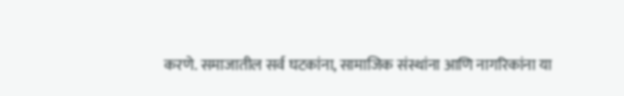करणे. समाजातील सर्व घटकांना, सामाजिक संस्थांना आणि नागरिकांना या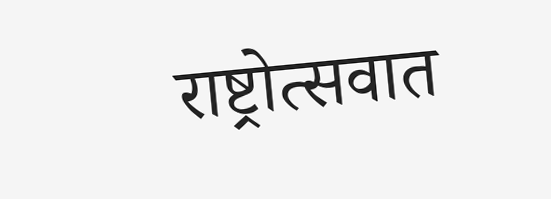राष्ट्रोत्सवात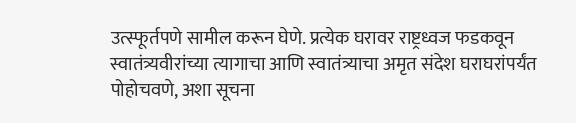उत्स्फूर्तपणे सामील करून घेणे. प्रत्येक घरावर राष्ट्रध्वज फडकवून स्वातंत्र्यवीरांच्या त्यागाचा आणि स्वातंत्र्याचा अमृत संदेश घराघरांपर्यंत पोहोचवणे, अशा सूचना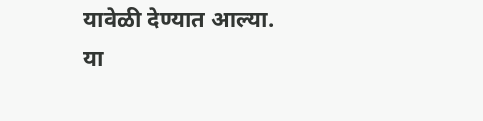यावेळी देण्यात आल्या.
या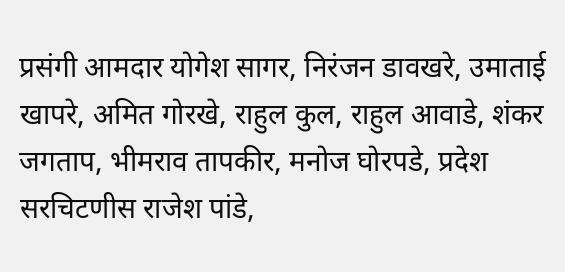प्रसंगी आमदार योगेश सागर, निरंजन डावखरे, उमाताई खापरे, अमित गोरखे, राहुल कुल, राहुल आवाडे, शंकर जगताप, भीमराव तापकीर, मनोज घोरपडे, प्रदेश सरचिटणीस राजेश पांडे,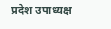प्रदेश उपाध्यक्ष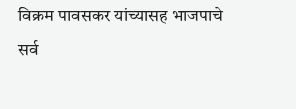विक्रम पावसकर यांच्यासह भाजपाचे सर्व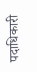पदाधिकारी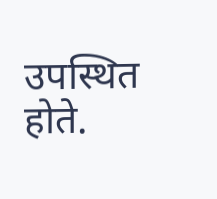उपस्थित होते.